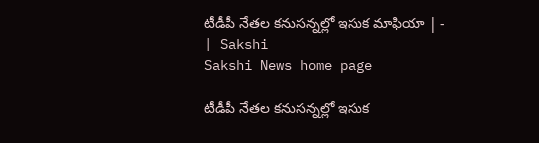టీడీపీ నేతల కనుసన్నల్లో ఇసుక మాఫియా | - | Sakshi
Sakshi News home page

టీడీపీ నేతల కనుసన్నల్లో ఇసుక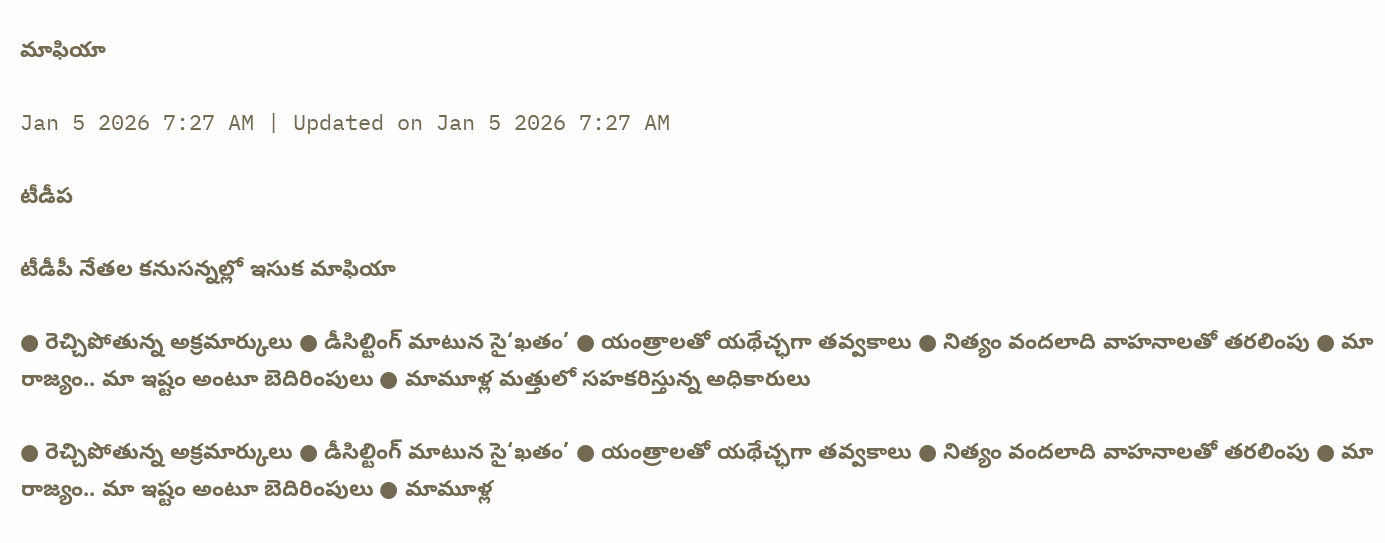మాఫియా

Jan 5 2026 7:27 AM | Updated on Jan 5 2026 7:27 AM

టీడీప

టీడీపీ నేతల కనుసన్నల్లో ఇసుక మాఫియా

● రెచ్చిపోతున్న అక్రమార్కులు ● డీసిల్టింగ్‌ మాటున సై‘ఖతం’ ● యంత్రాలతో యథేచ్ఛగా తవ్వకాలు ● నిత్యం వందలాది వాహనాలతో తరలింపు ● మా రాజ్యం.. మా ఇష్టం అంటూ బెదిరింపులు ● మామూళ్ల మత్తులో సహకరిస్తున్న అధికారులు

● రెచ్చిపోతున్న అక్రమార్కులు ● డీసిల్టింగ్‌ మాటున సై‘ఖతం’ ● యంత్రాలతో యథేచ్ఛగా తవ్వకాలు ● నిత్యం వందలాది వాహనాలతో తరలింపు ● మా రాజ్యం.. మా ఇష్టం అంటూ బెదిరింపులు ● మామూళ్ల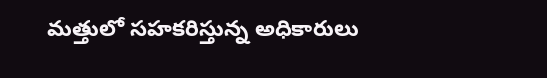మత్తులో సహకరిస్తున్న అధికారులు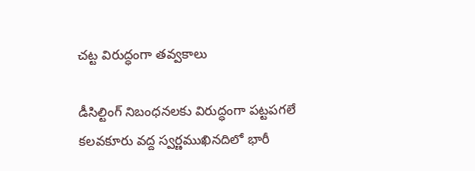చట్ట విరుద్ధంగా తవ్వకాలు

డీసిల్టింగ్‌ నిబంధనలకు విరుద్ధంగా పట్టపగలే కలవకూరు వద్ద స్వర్ణముఖినదిలో భారీ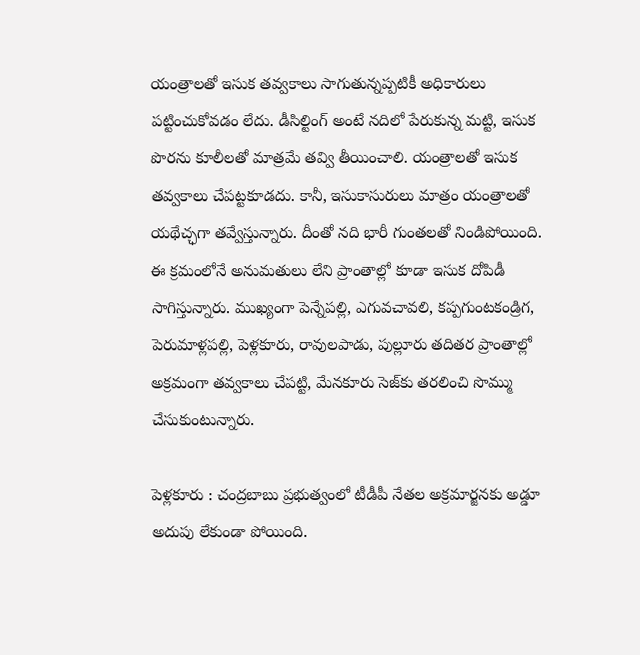యంత్రాలతో ఇసుక తవ్వకాలు సాగుతున్నప్పటికీ అధికారులు పట్టించుకోవడం లేదు. డీసిల్టింగ్‌ అంటే నదిలో పేరుకున్న మట్టి, ఇసుక పొరను కూలీలతో మాత్రమే తవ్వి తీయించాలి. యంత్రాలతో ఇసుక తవ్వకాలు చేపట్టకూడదు. కానీ, ఇసుకాసురులు మాత్రం యంత్రాలతో యథేచ్ఛగా తవ్వేస్తున్నారు. దీంతో నది భారీ గుంతలతో నిండిపోయింది. ఈ క్రమంలోనే అనుమతులు లేని ప్రాంతాల్లో కూడా ఇసుక దోపిడీ సాగిస్తున్నారు. ముఖ్యంగా పెన్నేపల్లి, ఎగువచావలి, కప్పగుంటకండ్రిగ, పెరుమాళ్లపల్లి, పెళ్లకూరు, రావులపాడు, పుల్లూరు తదితర ప్రాంతాల్లో అక్రమంగా తవ్వకాలు చేపట్టి, మేనకూరు సెజ్‌కు తరలించి సొమ్ము చేసుకుంటున్నారు.

పెళ్లకూరు : చంద్రబాబు ప్రభుత్వంలో టీడీపీ నేతల అక్రమార్జనకు అడ్డూ అదుపు లేకుండా పోయింది.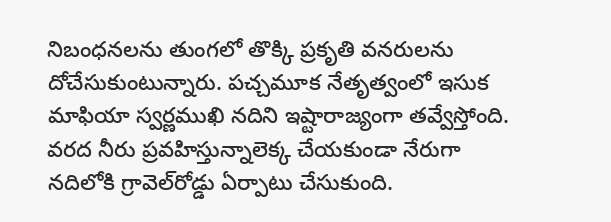నిబంధనలను తుంగలో తొక్కి ప్రకృతి వనరులను దోచేసుకుంటున్నారు. పచ్చమూక నేతృత్వంలో ఇసుక మాఫియా స్వర్ణముఖి నదిని ఇష్టారాజ్యంగా తవ్వేస్తోంది. వరద నీరు ప్రవహిస్తున్నాలెక్క చేయకుండా నేరుగా నదిలోకి గ్రావెల్‌రోడ్డు ఏర్పాటు చేసుకుంది.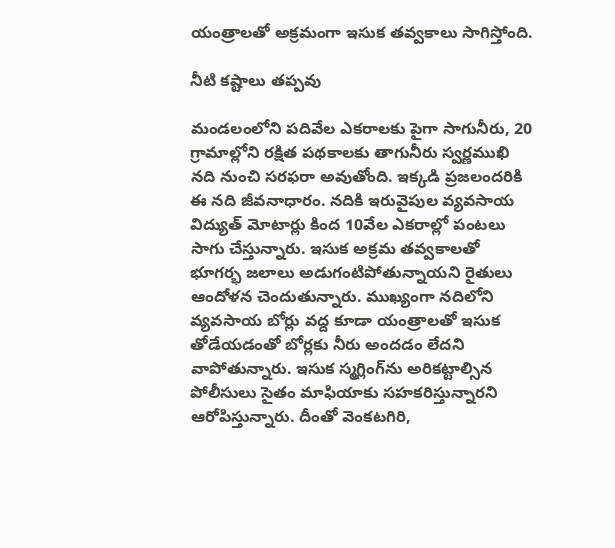యంత్రాలతో అక్రమంగా ఇసుక తవ్వకాలు సాగిస్తోంది.

నీటి కష్టాలు తప్పవు

మండలంలోని పదివేల ఎకరాలకు పైగా సాగునీరు, 20 గ్రామాల్లోని రక్షిత పథకాలకు తాగునీరు స్వర్ణముఖి నది నుంచి సరఫరా అవుతోంది. ఇక్కడి ప్రజలందరికి ఈ నది జీవనాధారం. నదికి ఇరువైపుల వ్యవసాయ విద్యుత్‌ మోటార్లు కింద 10వేల ఎకరాల్లో పంటలు సాగు చేస్తున్నారు. ఇసుక అక్రమ తవ్వకాలతో భూగర్భ జలాలు అడుగంటిపోతున్నాయని రైతులు ఆందోళన చెందుతున్నారు. ముఖ్యంగా నదిలోని వ్యవసాయ బోర్లు వద్ద కూడా యంత్రాలతో ఇసుక తోడేయడంతో బోర్లకు నీరు అందడం లేదని వాపోతున్నారు. ఇసుక స్మగ్లింగ్‌ను అరికట్టాల్సిన పోలీసులు సైతం మాఫియాకు సహకరిస్తున్నారని ఆరోపిస్తున్నారు. దీంతో వెంకటగిరి,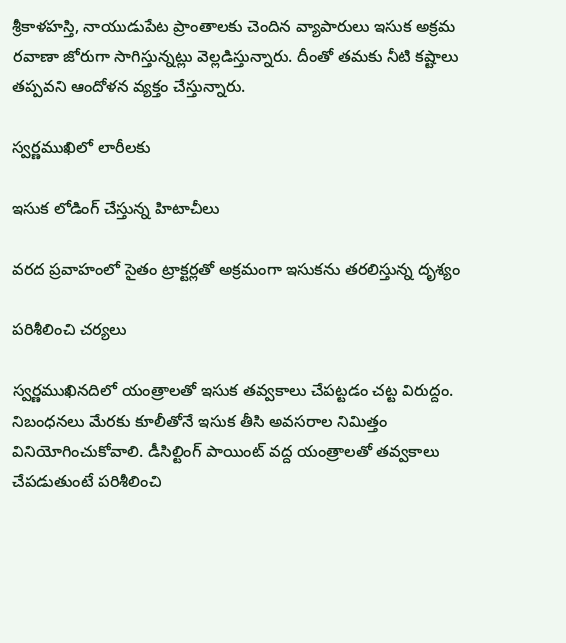శ్రీకాళహస్తి, నాయుడుపేట ప్రాంతాలకు చెందిన వ్యాపారులు ఇసుక అక్రమ రవాణా జోరుగా సాగిస్తున్నట్లు వెల్లడిస్తున్నారు. దీంతో తమకు నీటి కష్టాలు తప్పవని ఆందోళన వ్యక్తం చేస్తున్నారు.

స్వర్ణముఖిలో లారీలకు

ఇసుక లోడింగ్‌ చేస్తున్న హిటాచీలు

వరద ప్రవాహంలో సైతం ట్రాక్టర్లతో అక్రమంగా ఇసుకను తరలిస్తున్న దృశ్యం

పరిశీలించి చర్యలు

స్వర్ణముఖినదిలో యంత్రాలతో ఇసుక తవ్వకాలు చేపట్టడం చట్ట విరుద్దం. నిబంధనలు మేరకు కూలీతోనే ఇసుక తీసి అవసరాల నిమిత్తం వినియోగించుకోవాలి. డీసిల్టింగ్‌ పాయింట్‌ వద్ద యంత్రాలతో తవ్వకాలు చేపడుతుంటే పరిశీలించి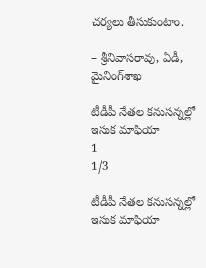చర్యలు తీసుకుంటాం.

– శ్రీనివాసరావు, ఏడీ, మైనింగ్‌శాఖ

టీడీపీ నేతల కనుసన్నల్లో ఇసుక మాఫియా
1
1/3

టీడీపీ నేతల కనుసన్నల్లో ఇసుక మాఫియా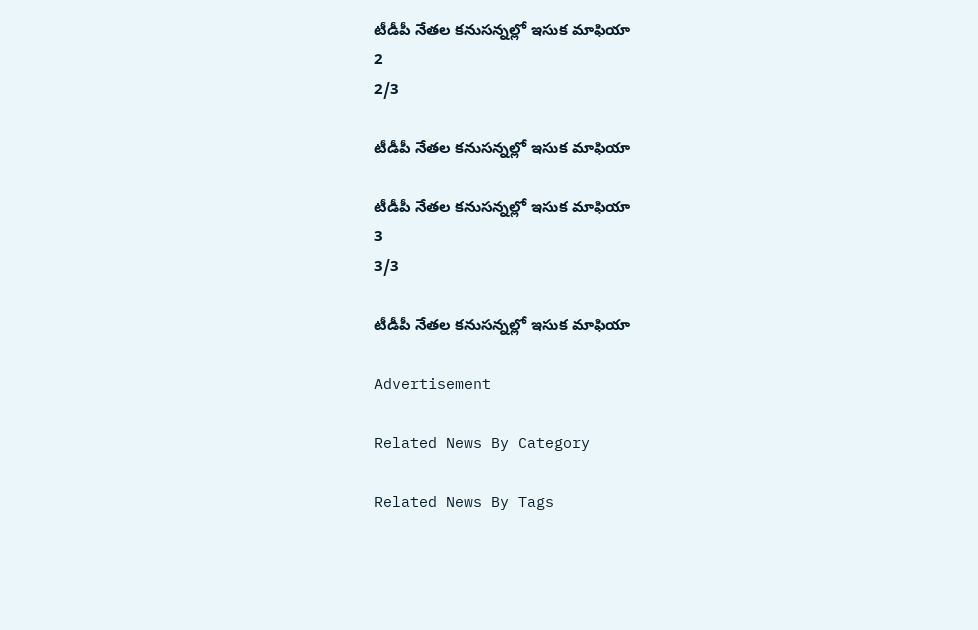టీడీపీ నేతల కనుసన్నల్లో ఇసుక మాఫియా
2
2/3

టీడీపీ నేతల కనుసన్నల్లో ఇసుక మాఫియా

టీడీపీ నేతల కనుసన్నల్లో ఇసుక మాఫియా
3
3/3

టీడీపీ నేతల కనుసన్నల్లో ఇసుక మాఫియా

Advertisement

Related News By Category

Related News By Tags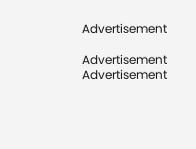Advertisement

Advertisement
Advertisement